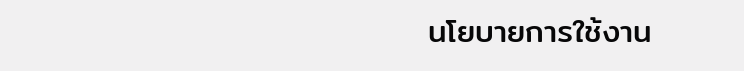นโยบายการใช้งาน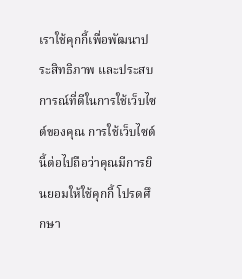เราใช้คุกกี้เพื่อพัฒนาประสิทธิภาพ และประสบการณ์ที่ดีในการใช้เว็บไซต์ของคุณ การใช้เว็บไซต์นี้ต่อไปถือว่าคุณมีการยินยอมให้ใช้คุกกี้ โปรดศึกษา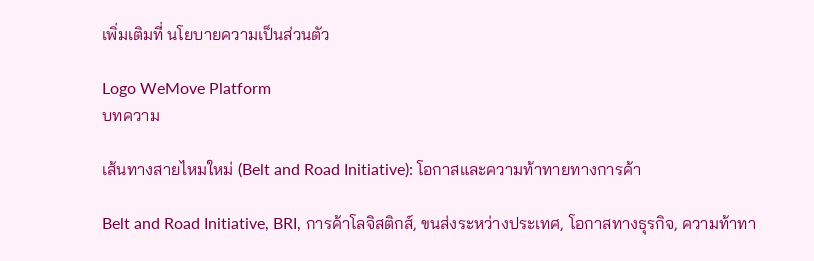เพิ่มเติมที่ นโยบายความเป็นส่วนตัว

Logo WeMove Platform
บทความ

เส้นทางสายไหมใหม่ (Belt and Road Initiative): โอกาสและความท้าทายทางการค้า

Belt and Road Initiative, BRI, การค้าโลจิสติกส์, ขนส่งระหว่างประเทศ, โอกาสทางธุรกิจ, ความท้าทา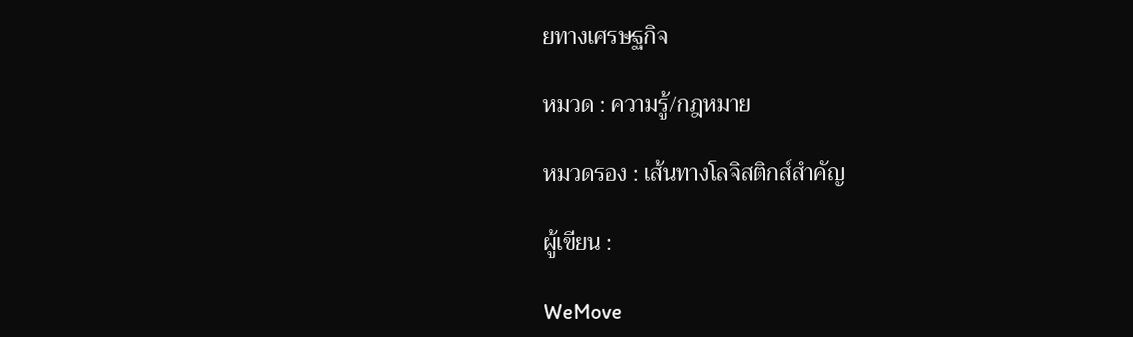ยทางเศรษฐกิจ

หมวด : ความรู้/กฎหมาย

หมวดรอง : เส้นทางโลจิสติกส์สำคัญ

ผู้เขียน :

WeMove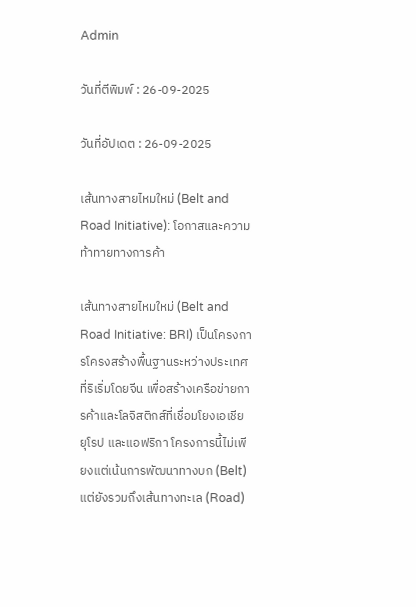Admin

วันที่ตีพิมพ์ : 26-09-2025

วันที่อัปเดต : 26-09-2025

เส้นทางสายไหมใหม่ (Belt and Road Initiative): โอกาสและความท้าทายทางการค้า

เส้นทางสายไหมใหม่ (Belt and Road Initiative: BRI) เป็นโครงการโครงสร้างพื้นฐานระหว่างประเทศที่ริเริ่มโดยจีน เพื่อสร้างเครือข่ายการค้าและโลจิสติกส์ที่เชื่อมโยงเอเชีย ยุโรป และแอฟริกา โครงการนี้ไม่เพียงแต่เน้นการพัฒนาทางบก (Belt) แต่ยังรวมถึงเส้นทางทะเล (Road)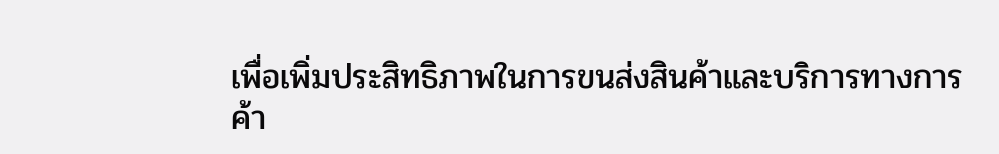เพื่อเพิ่มประสิทธิภาพในการขนส่งสินค้าและบริการทางการค้า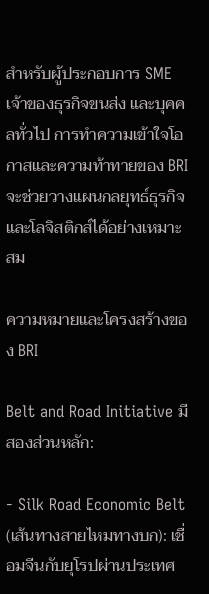สำหรับผู้ประกอบการ SME เจ้าของธุรกิจขนส่ง และบุคคลทั่วไป การทำความเข้าใจโอกาสและความท้าทายของ BRI จะช่วยวางแผนกลยุทธ์ธุรกิจและโลจิสติกส์ได้อย่างเหมาะสม

ความหมายและโครงสร้างของ BRI

Belt and Road Initiative มีสองส่วนหลัก:

- Silk Road Economic Belt (เส้นทางสายไหมทางบก): เชื่อมจีนกับยุโรปผ่านประเทศ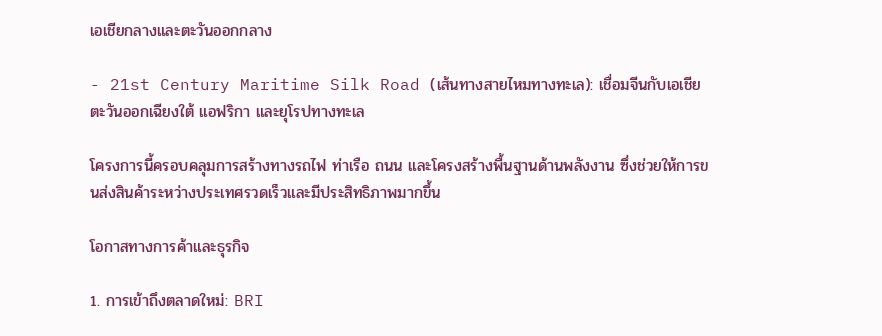เอเชียกลางและตะวันออกกลาง

- 21st Century Maritime Silk Road (เส้นทางสายไหมทางทะเล): เชื่อมจีนกับเอเชียตะวันออกเฉียงใต้ แอฟริกา และยุโรปทางทะเล

โครงการนี้ครอบคลุมการสร้างทางรถไฟ ท่าเรือ ถนน และโครงสร้างพื้นฐานด้านพลังงาน ซึ่งช่วยให้การขนส่งสินค้าระหว่างประเทศรวดเร็วและมีประสิทธิภาพมากขึ้น

โอกาสทางการค้าและธุรกิจ

1. การเข้าถึงตลาดใหม่: BRI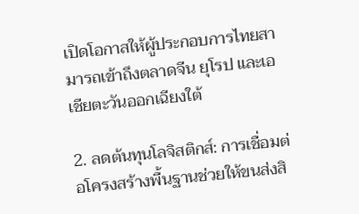เปิดโอกาสให้ผู้ประกอบการไทยสามารถเข้าถึงตลาดจีน ยุโรป และเอเชียตะวันออกเฉียงใต้

2. ลดต้นทุนโลจิสติกส์: การเชื่อมต่อโครงสร้างพื้นฐานช่วยให้ขนส่งสิ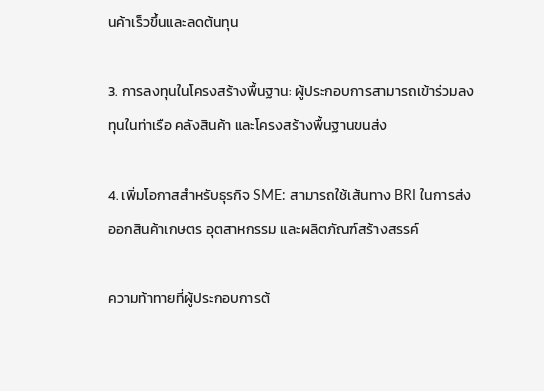นค้าเร็วขึ้นและลดต้นทุน

3. การลงทุนในโครงสร้างพื้นฐาน: ผู้ประกอบการสามารถเข้าร่วมลงทุนในท่าเรือ คลังสินค้า และโครงสร้างพื้นฐานขนส่ง

4. เพิ่มโอกาสสำหรับธุรกิจ SME: สามารถใช้เส้นทาง BRI ในการส่งออกสินค้าเกษตร อุตสาหกรรม และผลิตภัณฑ์สร้างสรรค์

ความท้าทายที่ผู้ประกอบการต้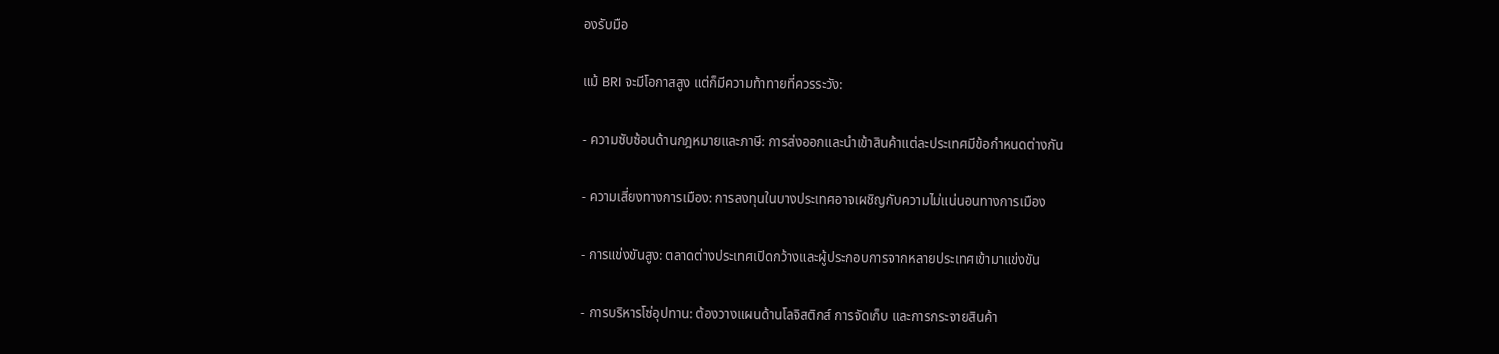องรับมือ

แม้ BRI จะมีโอกาสสูง แต่ก็มีความท้าทายที่ควรระวัง:

- ความซับซ้อนด้านกฎหมายและภาษี: การส่งออกและนำเข้าสินค้าแต่ละประเทศมีข้อกำหนดต่างกัน

- ความเสี่ยงทางการเมือง: การลงทุนในบางประเทศอาจเผชิญกับความไม่แน่นอนทางการเมือง

- การแข่งขันสูง: ตลาดต่างประเทศเปิดกว้างและผู้ประกอบการจากหลายประเทศเข้ามาแข่งขัน

- การบริหารโซ่อุปทาน: ต้องวางแผนด้านโลจิสติกส์ การจัดเก็บ และการกระจายสินค้า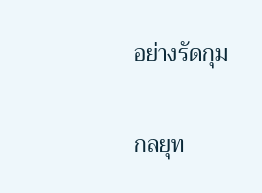อย่างรัดกุม

กลยุท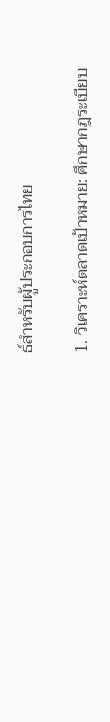ธ์สำหรับผู้ประกอบการไทย

1. วิเคราะห์ตลาดเป้าหมาย: ศึกษากฎระเบียบ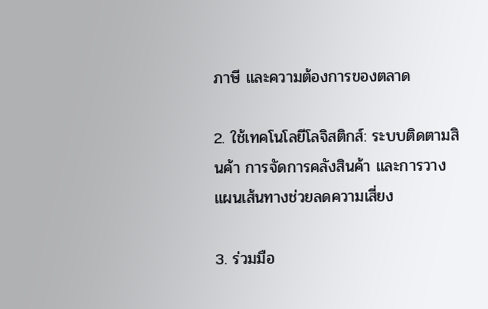ภาษี และความต้องการของตลาด

2. ใช้เทคโนโลยีโลจิสติกส์: ระบบติดตามสินค้า การจัดการคลังสินค้า และการวางแผนเส้นทางช่วยลดความเสี่ยง

3. ร่วมมือ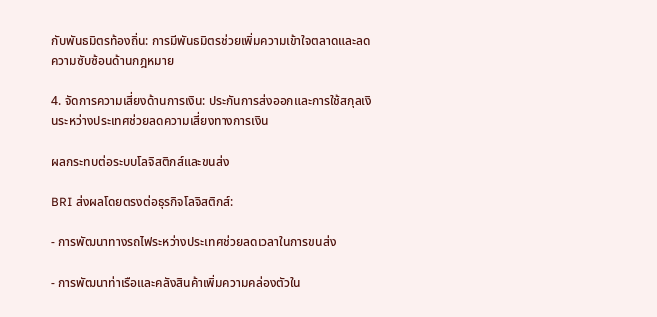กับพันธมิตรท้องถิ่น: การมีพันธมิตรช่วยเพิ่มความเข้าใจตลาดและลดความซับซ้อนด้านกฎหมาย

4. จัดการความเสี่ยงด้านการเงิน: ประกันการส่งออกและการใช้สกุลเงินระหว่างประเทศช่วยลดความเสี่ยงทางการเงิน

ผลกระทบต่อระบบโลจิสติกส์และขนส่ง

BRI ส่งผลโดยตรงต่อธุรกิจโลจิสติกส์:

- การพัฒนาทางรถไฟระหว่างประเทศช่วยลดเวลาในการขนส่ง

- การพัฒนาท่าเรือและคลังสินค้าเพิ่มความคล่องตัวใน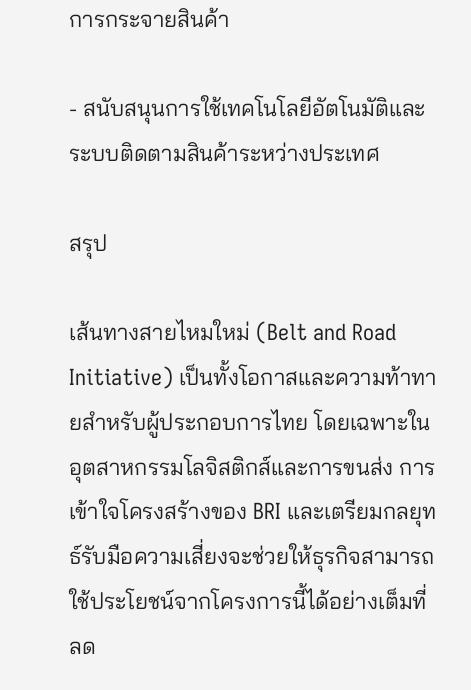การกระจายสินค้า

- สนับสนุนการใช้เทคโนโลยีอัตโนมัติและระบบติดตามสินค้าระหว่างประเทศ

สรุป

เส้นทางสายไหมใหม่ (Belt and Road Initiative) เป็นทั้งโอกาสและความท้าทายสำหรับผู้ประกอบการไทย โดยเฉพาะในอุตสาหกรรมโลจิสติกส์และการขนส่ง การเข้าใจโครงสร้างของ BRI และเตรียมกลยุทธ์รับมือความเสี่ยงจะช่วยให้ธุรกิจสามารถใช้ประโยชน์จากโครงการนี้ได้อย่างเต็มที่ ลด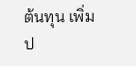ต้นทุน เพิ่มป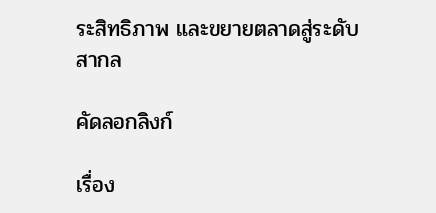ระสิทธิภาพ และขยายตลาดสู่ระดับสากล

คัดลอกลิงก์

เรื่อง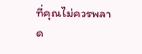ที่คุณไม่ควรพลาด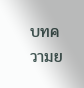บทความย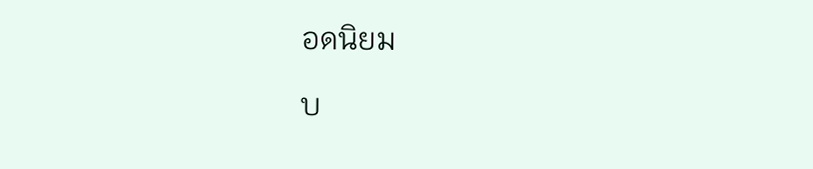อดนิยม

บ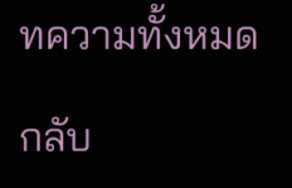ทความทั้งหมด

กลับ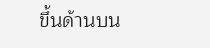ขึ้นด้านบน